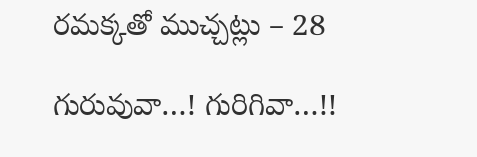రమక్కతో ముచ్చట్లు – 28

గురువువా…! గురిగివా…!!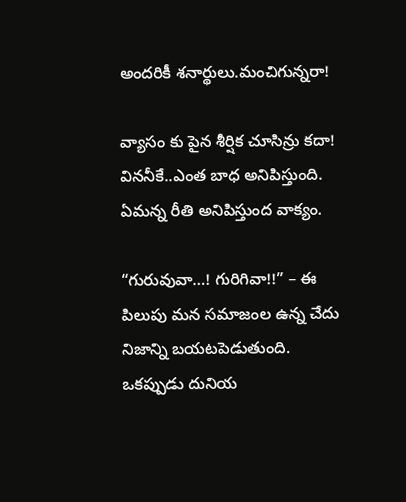అందరికీ శనార్థులు.మంచిగున్నరా!

వ్యాసం కు పైన శీర్షిక చూసిన్రు కదా! విననీకే..ఎంత బాధ అనిపిస్తుంది. ఏమన్న రీతి అనిపిస్తుంద వాక్యం.

“గురువువా…! గురిగివా!!” – ఈ పిలుపు మన సమాజంల ఉన్న చేదు నిజాన్ని బయటపెడుతుంది. ఒకప్పుడు దునియ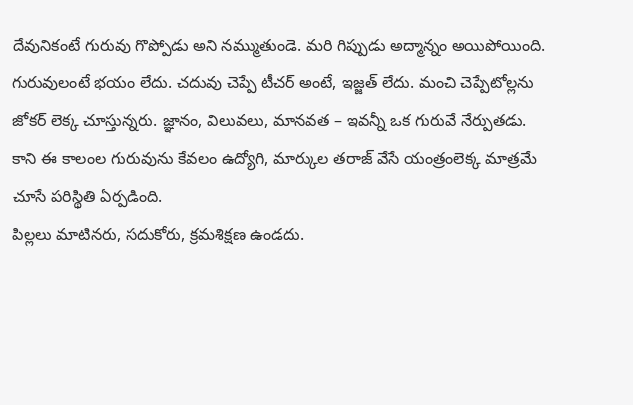దేవునికంటే గురువు గొప్పోడు అని నమ్ముతుండె. మరి గిప్పుడు అద్మాన్నం అయిపోయింది. గురువులంటే భయం లేదు. చదువు చెప్పే టీచర్ అంటే, ఇజ్జత్ లేదు. మంచి చెప్పేటోల్లను జోకర్ లెక్క చూస్తున్నరు. జ్ఞానం, విలువలు, మానవత – ఇవన్నీ ఒక గురువే నేర్పుతడు. కాని ఈ కాలంల గురువును కేవలం ఉద్యోగి, మార్కుల తరాజ్ వేసే యంత్రంలెక్క మాత్రమే చూసే పరిస్థితి ఏర్పడింది.
పిల్లలు మాటినరు, సదుకోరు, క్రమశిక్షణ ఉండదు.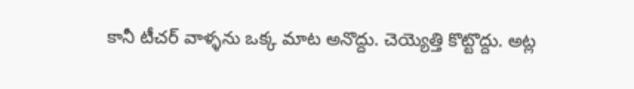కానీ టీచర్ వాళ్ళను ఒక్క మాట అనొద్దు. చెయ్యెత్తి కొట్టొద్దు. అట్ల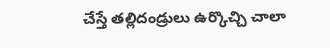చేస్తే తల్లిదండ్రులు ఉర్కొచ్చి చాలా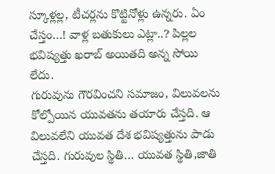స్కూళ్లల్ల, టీచర్లను కొట్టినోళ్లు ఉన్నరు. ఏం చేస్తం…! వాళ్ల బతుకులు ఎట్లా..? పిల్లల భవిష్యత్తు ఖరాబ్ అయితది అన్న సోయి లేదు.
గురువును గౌరవించని సమాజం, విలువలను కోల్పోయిన యువతను తయారు చేస్తది. ఆ విలువలేని యువత దేశ భవిష్యత్తును పాడు చేస్తది. గురువుల స్థితి… యువత స్థితి,జాతి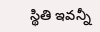స్థితి ఇవన్నీ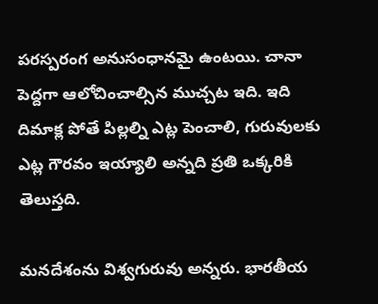పరస్పరంగ అనుసంధానమై ఉంటయి. చానా పెద్దగా ఆలోచించాల్సిన ముచ్చట ఇది. ఇది దిమాక్ల పోతే పిల్లల్ని ఎట్ల పెంచాలి, గురువులకు ఎట్ల గౌరవం ఇయ్యాలి అన్నది ప్రతి ఒక్కరికి తెలుస్తది.

మనదేశంను విశ్వగురువు అన్నరు. భారతీయ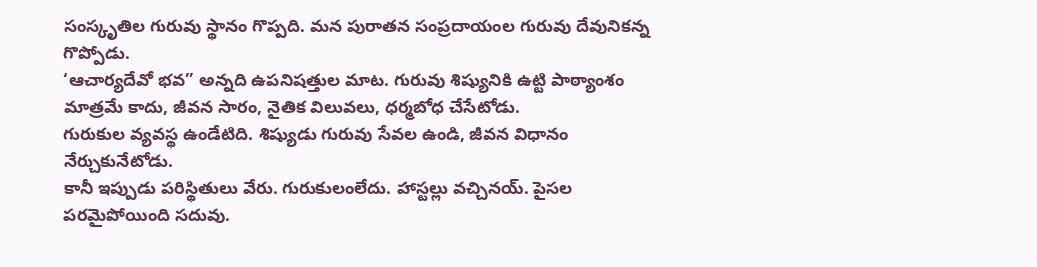సంస్కృతిల గురువు స్థానం గొప్పది. మన పురాతన సంప్రదాయంల గురువు దేవునికన్న గొప్పోడు.
‘ఆచార్యదేవో భవ” అన్నది ఉపనిషత్తుల మాట. గురువు శిష్యునికి ఉట్టి పాఠ్యాంశం మాత్రమే కాదు, జీవన సారం, నైతిక విలువలు, ధర్మబోధ చేసేటోడు.
గురుకుల వ్యవస్థ ఉండేటిది. శిష్యుడు గురువు సేవల ఉండి, జీవన విధానం నేర్చుకునేటోడు.
కానీ ఇప్పుడు పరిస్థితులు వేరు. గురుకులంలేదు. హాస్టల్లు వచ్చినయ్. పైసల పరమైపోయింది సదువు.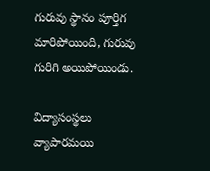గురువు స్థానం పూర్తిగ మారిపోయింది, గురువు గురిగి అయిపోయిండు.

విద్యాసంస్థలు వ్యాపారమయి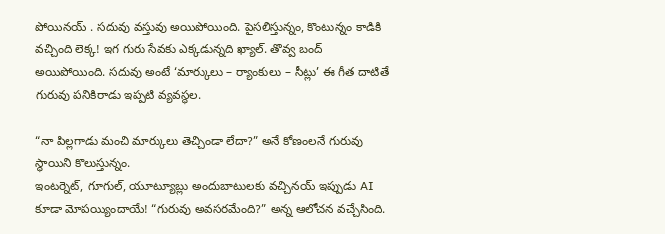పోయినయ్ . సదువు వస్తువు అయిపోయింది. పైసలిస్తున్నం, కొంటున్నం కాడికి వచ్చింది లెక్క! ఇగ గురు సేవకు ఎక్కడున్నది ఖ్యాల్. తొవ్వ బంద్ అయిపోయింది. సదువు అంటే ‘మార్కులు – ర్యాంకులు – సీట్లు’ ఈ గీత దాటితే గురువు పనికిరాడు ఇప్పటి వ్యవస్థల.

“నా పిల్లగాడు మంచి మార్కులు తెచ్చిండా లేదా?” అనే కోణంలనే గురువు స్థాయిని కొలుస్తున్నం.
ఇంటర్నెట్, గూగుల్, యూట్యూబ్లు అందుబాటులకు వచ్చినయ్ ఇప్పుడు AI కూడా మోపయ్యిందాయే! “గురువు అవసరమేంది?” అన్న ఆలోచన వచ్చేసింది.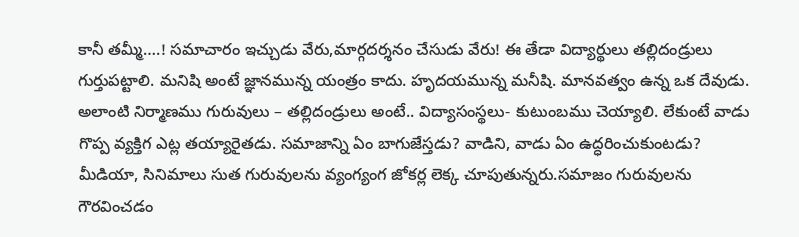కానీ తమ్మీ….! సమాచారం ఇచ్చుడు వేరు,మార్గదర్శనం చేసుడు వేరు! ఈ తేడా విద్యార్థులు తల్లిదండ్రులు గుర్తుపట్టాలి. మనిషి అంటే జ్ఞానమున్న యంత్రం కాదు. హృదయమున్న మనీషి. మానవత్వం ఉన్న ఒక దేవుడు. అలాంటి నిర్మాణము గురువులు – తల్లిదండ్రులు అంటే.. విద్యాసంస్థలు- కుటుంబము చెయ్యాలి. లేకుంటే వాడు గొప్ప వ్యక్తిగ ఎట్ల తయ్యారైతడు. సమాజాన్ని ఏం బాగుజేస్తడు? వాడిని, వాడు ఏం ఉద్ధరించుకుంటడు?
మీడియా, సినిమాలు సుత గురువులను వ్యంగ్యంగ జోకర్ల లెక్క చూపుతున్నరు.సమాజం గురువులను గౌరవించడం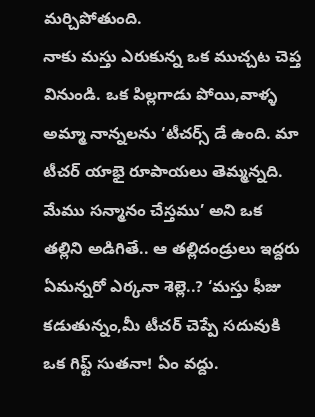మర్చిపోతుంది.
నాకు మస్తు ఎరుకున్న ఒక ముచ్చట చెప్త వినుండి. ఒక పిల్లగాడు పోయి,వాళ్ళ అమ్మా నాన్నలను ‘టీచర్స్ డే ఉంది. మా టీచర్ యాభై రూపాయలు తెమ్మన్నది. మేము సన్మానం చేస్తము’ అని ఒక తల్లిని అడిగితే.. ఆ తల్లిదండ్రులు ఇద్దరు ఏమన్నరో ఎర్కనా శెల్లె..? ‘మస్తు ఫీజు కడుతున్నం,మీ టీచర్ చెప్పే సదువుకి ఒక గిఫ్ట్ సుతనా! ఏం వద్దు.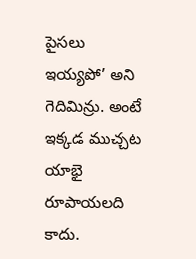పైసలు ఇయ్యపో’ అని గెదిమిన్రు. అంటే ఇక్కడ ముచ్చట యాభై రూపాయలది కాదు.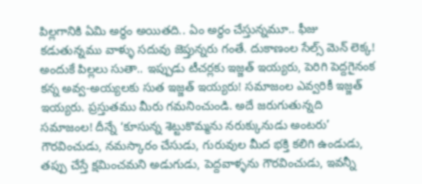పిల్లగానికి ఏమి అర్థం అయితది.. ఏం అర్థం చేస్తున్నమూ.. ఫీజు కడుతున్నము వాళ్ళు సదువు జెప్తున్నరు గంతే. దుకాణంల సేల్స్ మెన్ లెక్క! అందుకే పిల్లలు సుతా.. ఇప్పుడు టీచర్లకు ఇజ్జత్ ఇయ్యరు, పెరిగి పెద్దగైనంక కన్న అవ్వ-అయ్యలకు సుత ఇజ్జత్ ఇయ్యరు! సమాజంల ఎవ్వరికీ ఇజ్జత్ ఇయ్యరు. ప్రస్తుతము మీరు గమనించుండి. అదే జరుగుతున్నది సమాజంల! దీన్నే ‘కూసున్న శెట్టుకొమ్మను నరుక్కునుడు అంటరు’
గౌరవించుడు, నమస్కారం చేసుడు, గురువుల మీద భక్తి కలిగి ఉండుడు, తప్పు చేస్తే క్షమించమని అడుగుడు, పెద్దవాళ్ళను గౌరవించుడు, ఇవన్నీ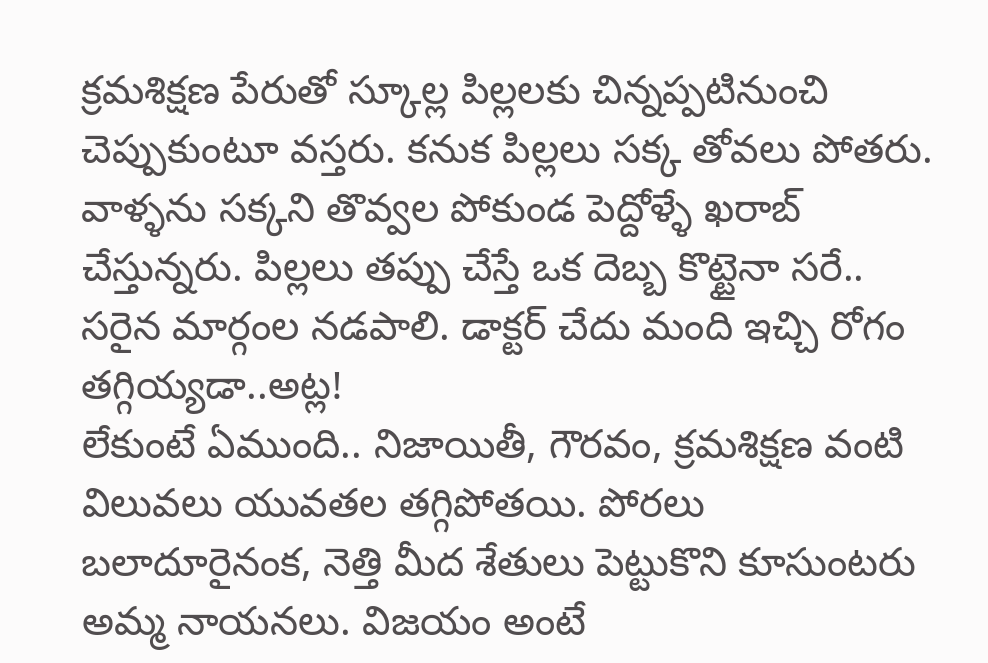క్రమశిక్షణ పేరుతో స్కూల్ల పిల్లలకు చిన్నప్పటినుంచి చెప్పుకుంటూ వస్తరు. కనుక పిల్లలు సక్క తోవలు పోతరు. వాళ్ళను సక్కని తొవ్వల పోకుండ పెద్దోళ్ళే ఖరాబ్ చేస్తున్నరు. పిల్లలు తప్పు చేస్తే ఒక దెబ్బ కొట్టైనా సరే.. సరైన మార్గంల నడపాలి. డాక్టర్ చేదు మంది ఇచ్చి రోగం తగ్గియ్యడా..అట్ల!
లేకుంటే ఏముంది.. నిజాయితీ, గౌరవం, క్రమశిక్షణ వంటి విలువలు యువతల తగ్గిపోతయి. పోరలు బలాదూరైనంక, నెత్తి మీద శేతులు పెట్టుకొని కూసుంటరు అమ్మ నాయనలు. విజయం అంటే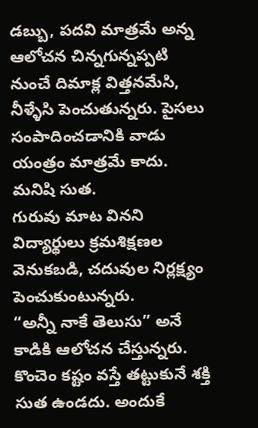డబ్బు, పదవి మాత్రమే అన్న ఆలోచన చిన్నగున్నప్పటి నుంచే దిమాక్ల విత్తనమేసి, నీళ్ళేసి పెంచుతున్నరు. పైసలు సంపాదించడానికి వాడు యంత్రం మాత్రమే కాదు. మనిషి సుత.
గురువు మాట వినని విద్యార్థులు క్రమశిక్షణల వెనుకబడి, చదువుల నిర్లక్ష్యం పెంచుకుంటున్నరు.
“అన్నీ నాకే తెలుసు” అనే కాడికి ఆలోచన చేస్తున్నరు. కొంచెం కష్టం వస్తే తట్టుకునే శక్తి సుత ఉండదు. అందుకే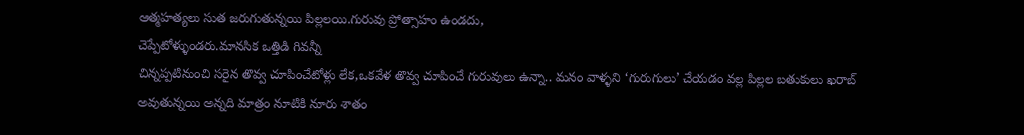ఆత్మహత్యలు సుత జరుగుతున్నయి పిల్లలయి.గురువు ప్రోత్సాహం ఉండదు,
చెప్పేటోళ్ళుండరు.మానసిక ఒత్తిడి గివన్నీ
చిన్నప్పటినుంచి సరైన తొవ్వ చూపించేటోళ్లు లేక,ఒకవేళ తొవ్వ చూపించే గురువులు ఉన్నా.. మనం వాళ్ళని ‘గురుగులు’ చేయడం వల్ల పిల్లల బతుకులు ఖరాబ్ అవుతున్నయి అన్నది మాత్రం నూటికి నూరు శాతం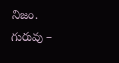నిజం.
గురువు –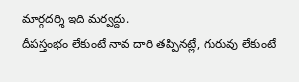మార్గదర్శి ఇది మర్వద్దు.
దీపస్తంభం లేకుంటే నావ దారి తప్పినట్లే, గురువు లేకుంటే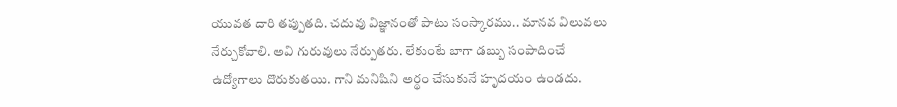యువత దారి తప్పుతది. చదువు విజ్ఞానంతో పాటు సంస్కారము.. మానవ విలువలు నేర్చుకోవాలి. అవి గురువులు నేర్పుతరు. లేకుంటే బాగా డబ్బు సంపాదించే ఉద్యోగాలు దొరుకుతయి. గాని మనిషిని అర్థం చేసుకునే హృదయం ఉండదు.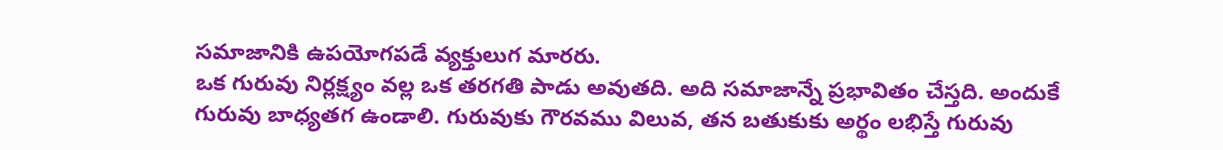సమాజానికి ఉపయోగపడే వ్యక్తులుగ మారరు.
ఒక గురువు నిర్లక్ష్యం వల్ల ఒక తరగతి పాడు అవుతది. అది సమాజాన్నే ప్రభావితం చేస్తది. అందుకే గురువు బాధ్యతగ ఉండాలి. గురువుకు గౌరవము విలువ, తన బతుకుకు అర్థం లభిస్తే గురువు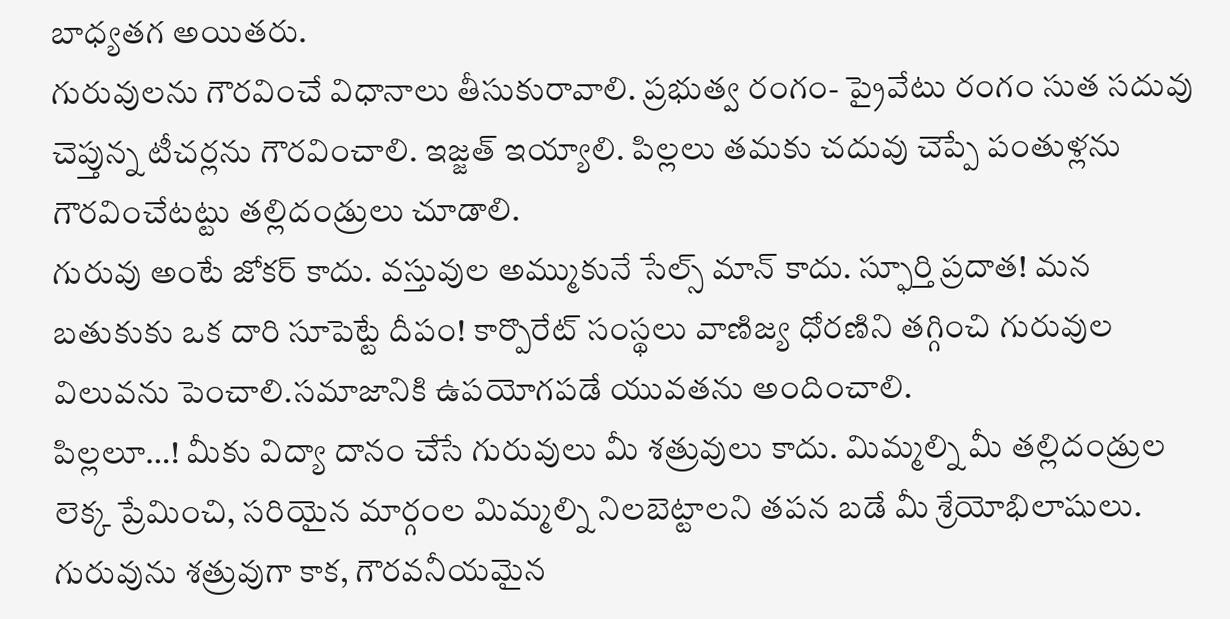బాధ్యతగ అయితరు.
గురువులను గౌరవించే విధానాలు తీసుకురావాలి. ప్రభుత్వ రంగం- ప్రైవేటు రంగం సుత సదువు చెప్తున్న టీచర్లను గౌరవించాలి. ఇజ్జత్ ఇయ్యాలి. పిల్లలు తమకు చదువు చెప్పే పంతుళ్లను గౌరవించేటట్టు తల్లిదండ్రులు చూడాలి.
గురువు అంటే జోకర్ కాదు. వస్తువుల అమ్ముకునే సేల్స్ మాన్ కాదు. స్ఫూర్తి ప్రదాత! మన బతుకుకు ఒక దారి సూపెట్టే దీపం! కార్పొరేట్ సంస్థలు వాణిజ్య ధోరణిని తగ్గించి గురువుల విలువను పెంచాలి.సమాజానికి ఉపయోగపడే యువతను అందించాలి.
పిల్లలూ…! మీకు విద్యా దానం చేసే గురువులు మీ శత్రువులు కాదు. మిమ్మల్ని మీ తల్లిదండ్రుల లెక్క ప్రేమించి, సరియైన మార్గంల మిమ్మల్ని నిలబెట్టాలని తపన బడే మీ శ్రేయోభిలాషులు. గురువును శత్రువుగా కాక, గౌరవనీయమైన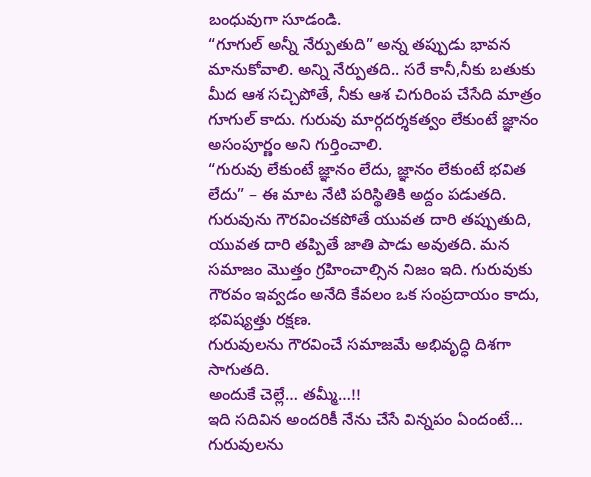బంధువుగా సూడండి.
“గూగుల్ అన్నీ నేర్పుతుది” అన్న తప్పుడు భావన మానుకోవాలి. అన్ని నేర్పుతది.. సరే కానీ,నీకు బతుకు మీద ఆశ సచ్చిపోతే, నీకు ఆశ చిగురింప చేసేది మాత్రం గూగుల్ కాదు. గురువు మార్గదర్శకత్వం లేకుంటే జ్ఞానం అసంపూర్ణం అని గుర్తించాలి.
“గురువు లేకుంటే జ్ఞానం లేదు, జ్ఞానం లేకుంటే భవిత లేదు” – ఈ మాట నేటి పరిస్థితికి అద్దం పడుతది. గురువును గౌరవించకపోతే యువత దారి తప్పుతుది, యువత దారి తప్పితే జాతి పాడు అవుతది. మన సమాజం మొత్తం గ్రహించాల్సిన నిజం ఇది. గురువుకు గౌరవం ఇవ్వడం అనేది కేవలం ఒక సంప్రదాయం కాదు, భవిష్యత్తు రక్షణ.
గురువులను గౌరవించే సమాజమే అభివృద్ధి దిశగా సాగుతది.
అందుకే చెల్లే… తమ్మీ…!!
ఇది సదివిన అందరికీ నేను చేసే విన్నపం ఏందంటే… గురువులను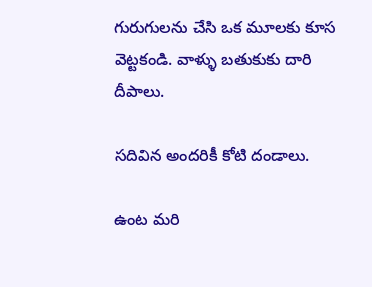గురుగులను చేసి ఒక మూలకు కూస వెట్టకండి. వాళ్ళు బతుకుకు దారి దీపాలు.

సదివిన అందరికీ కోటి దండాలు.

ఉంట మరి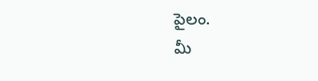పైలం.
మీ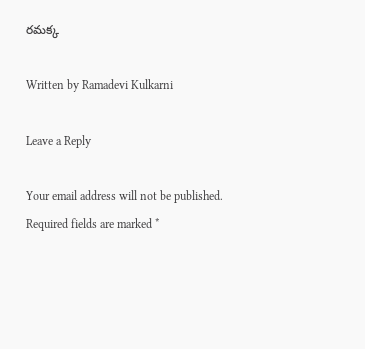రమక్క

Written by Ramadevi Kulkarni

Leave a Reply

Your email address will not be published. Required fields are marked *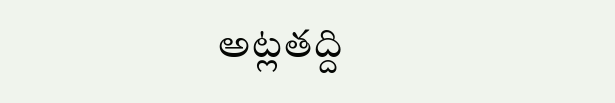అట్లతద్ది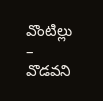వొంటిల్లు – వొడవని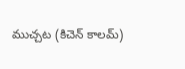ముచ్చట (కిచెన్ కాలమ్)